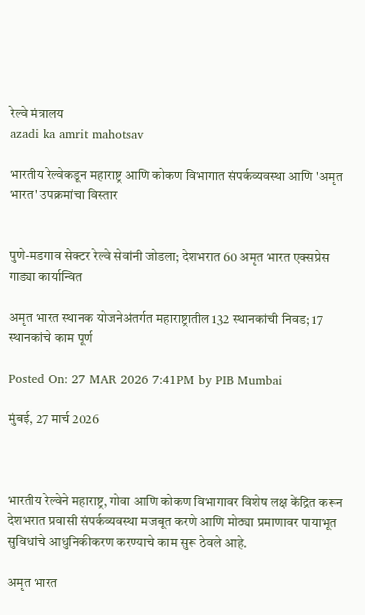रेल्वे मंत्रालय
azadi ka amrit mahotsav

भारतीय रेल्वेकडून महाराष्ट्र आणि कोकण विभागात संपर्कव्यवस्था आणि 'अमृत भारत' उपक्रमांचा विस्तार


पुणे-मडगाव सेक्टर रेल्वे सेवांनी जोडला; देशभरात 60 अमृत भारत एक्सप्रेस गाड्या कार्यान्वित

अमृत भारत स्थानक योजनेअंतर्गत महाराष्ट्रातील 132 स्थानकांची निवड; 17 स्थानकांचे काम पूर्ण

Posted On: 27 MAR 2026 7:41PM by PIB Mumbai

मुंबई, 27 मार्च 2026



भारतीय रेल्वेने महाराष्ट्र, गोवा आणि कोकण विभागावर विशेष लक्ष केंद्रित करून देशभरात प्रवासी संपर्कव्यवस्था मजबूत करणे आणि मोठ्या प्रमाणावर पायाभूत सुविधांचे आधुनिकीकरण करण्याचे काम सुरू ठेवले आहे.

अमृत भारत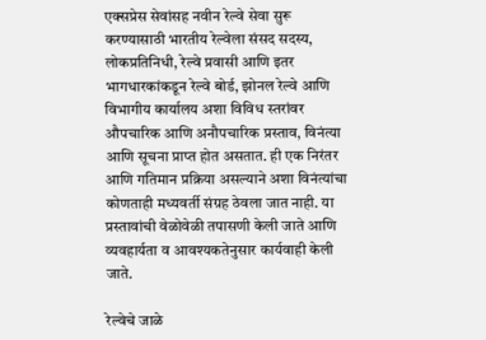एक्सप्रेस सेवांसह नवीन रेल्वे सेवा सुरू करण्यासाठी भारतीय रेल्वेला संसद सदस्य, लोकप्रतिनिधी, रेल्वे प्रवासी आणि इतर भागधारकांकडून रेल्वे बोर्ड, झोनल रेल्वे आणि विभागीय कार्यालय अशा विविध स्तरांवर औपचारिक आणि अनौपचारिक प्रस्ताव, विनंत्या आणि सूचना प्राप्त होत असतात. ही एक निरंतर आणि गतिमान प्रक्रिया असल्याने अशा विनंत्यांचा कोणताही मध्यवर्ती संग्रह ठेवला जात नाही. या प्रस्तावांची वेळोवेळी तपासणी केली जाते आणि व्यवहार्यता व आवश्यकतेनुसार कार्यवाही केली जाते.

रेल्वेचे जाळे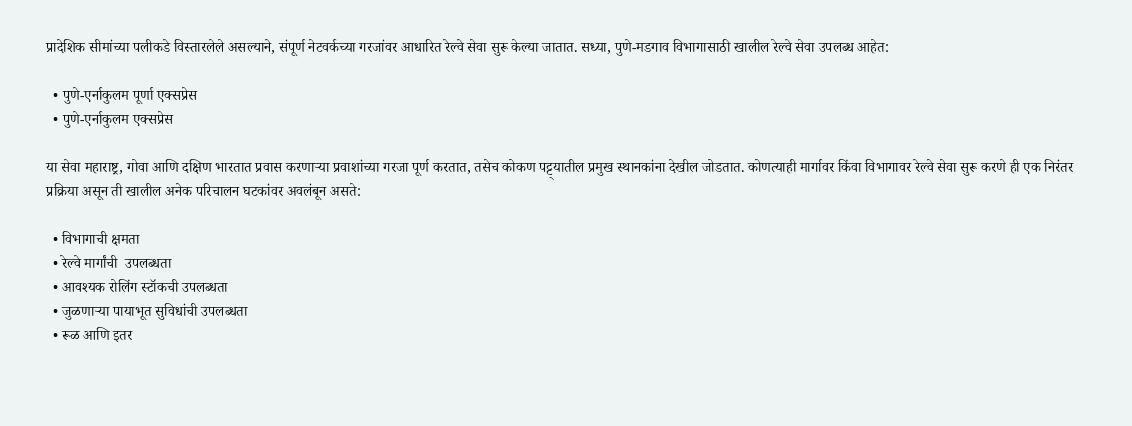प्रादेशिक सीमांच्या पलीकडे विस्तारलेले असल्याने, संपूर्ण नेटवर्कच्या गरजांवर आधारित रेल्वे सेवा सुरू केल्या जातात. सध्या, पुणे-मडगाव विभागासाठी खालील रेल्वे सेवा उपलब्ध आहेत:

  • पुणे-एर्नाकुलम पूर्णा एक्सप्रेस
  • पुणे-एर्नाकुलम एक्सप्रेस

या सेवा महाराष्ट्र, गोवा आणि दक्षिण भारतात प्रवास करणाऱ्या प्रवाशांच्या गरजा पूर्ण करतात, तसेच कोकण पट्ट्यातील प्रमुख स्थानकांना देखील जोडतात. कोणत्याही मार्गावर किंवा विभागावर रेल्वे सेवा सुरू करणे ही एक निरंतर प्रक्रिया असून ती खालील अनेक परिचालन घटकांवर अवलंबून असते:

  • विभागाची क्षमता
  • रेल्वे मार्गांची  उपलब्धता
  • आवश्यक रोलिंग स्टॉकची उपलब्धता
  • जुळणाऱ्या पायाभूत सुविधांची उपलब्धता
  • रूळ आणि इतर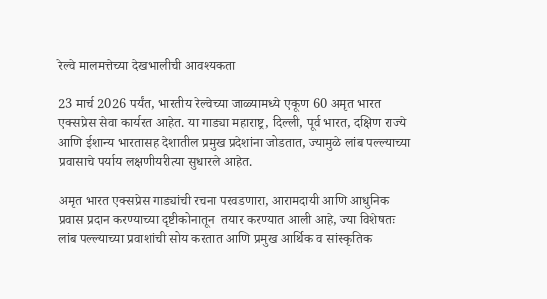रेल्वे मालमत्तेच्या देखभालीची आवश्यकता

23 मार्च 2026 पर्यंत, भारतीय रेल्वेच्या जाळ्यामध्ये एकूण 60 अमृत भारत एक्सप्रेस सेवा कार्यरत आहेत. या गाड्या महाराष्ट्र, दिल्ली, पूर्व भारत, दक्षिण राज्ये आणि ईशान्य भारतासह देशातील प्रमुख प्रदेशांना जोडतात, ज्यामुळे लांब पल्ल्याच्या प्रवासाचे पर्याय लक्षणीयरीत्या सुधारले आहेत.

अमृत भारत एक्सप्रेस गाड्यांची रचना परवडणारा, आरामदायी आणि आधुनिक प्रवास प्रदान करण्याच्या दृष्टीकोनातून  तयार करण्यात आली आहे, ज्या विशेषतः लांब पल्ल्याच्या प्रवाशांची सोय करतात आणि प्रमुख आर्थिक व सांस्कृतिक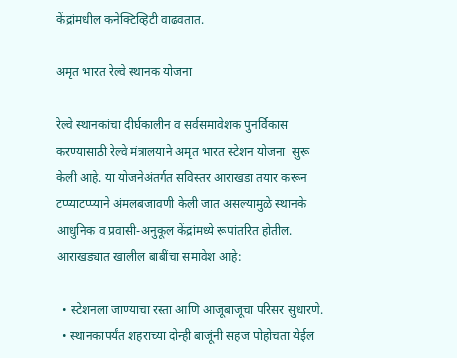केंद्रांमधील कनेक्टिव्हिटी वाढवतात.

अमृत भारत रेल्वे स्थानक योजना

रेल्वे स्थानकांचा दीर्घकालीन व सर्वसमावेशक पुनर्विकास करण्यासाठी रेल्वे मंत्रालयाने अमृत भारत स्टेशन योजना  सुरू केली आहे. या योजनेअंतर्गत सविस्तर आराखडा तयार करून टप्प्याटप्प्याने अंमलबजावणी केली जात असल्यामुळे स्थानके आधुनिक व प्रवासी-अनुकूल केंद्रांमध्ये रूपांतरित होतील. आराखड्यात खालील बाबींचा समावेश आहे:

  • स्टेशनला जाण्याचा रस्ता आणि आजूबाजूचा परिसर सुधारणे.
  • स्थानकापर्यंत शहराच्या दोन्ही बाजूंनी सहज पोहोचता येईल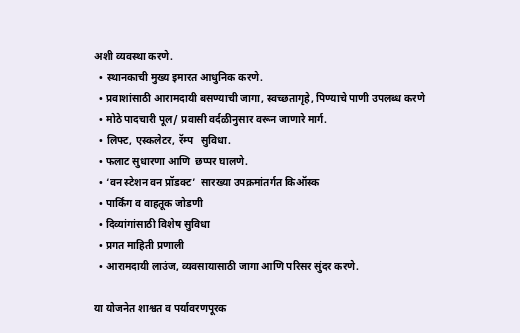अशी व्यवस्था करणे.
  • स्थानकाची मुख्य इमारत आधुनिक करणे.
  • प्रवाशांसाठी आरामदायी बसण्याची जागा, स्वच्छतागृहे, पिण्याचे पाणी उपलब्ध करणे
  • मोठे पादचारी पूल/ प्रवासी वर्दळीनुसार वरून जाणारे मार्ग.
  • लिफ्ट, एस्कलेटर, रॅम्प   सुविधा.
  • फलाट सुधारणा आणि  छप्पर घालणे.
  • ‘वन स्टेशन वन प्रॉडक्ट’  सारख्या उपक्रमांतर्गत किऑस्क
  • पार्किंग व वाहतूक जोडणी
  • दिव्यांगांसाठी विशेष सुविधा
  • प्रगत माहिती प्रणाली
  • आरामदायी लाउंज, व्यवसायासाठी जागा आणि परिसर सुंदर करणे.

या योजनेत शाश्वत व पर्यावरणपूरक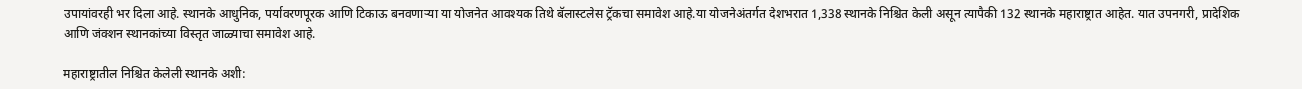उपायांवरही भर दिला आहे. स्थानके आधुनिक, पर्यावरणपूरक आणि टिकाऊ बनवणाऱ्या या योजनेत आवश्यक तिथे बॅलास्टलेस ट्रॅकचा समावेश आहे.या योजनेअंतर्गत देशभरात 1,338 स्थानके निश्चित केली असून त्यापैकी 132 स्थानके महाराष्ट्रात आहेत. यात उपनगरी, प्रादेशिक आणि जंक्शन स्थानकांच्या विस्तृत जाळ्याचा समावेश आहे.

महाराष्ट्रातील निश्चित केलेली स्थानके अशी: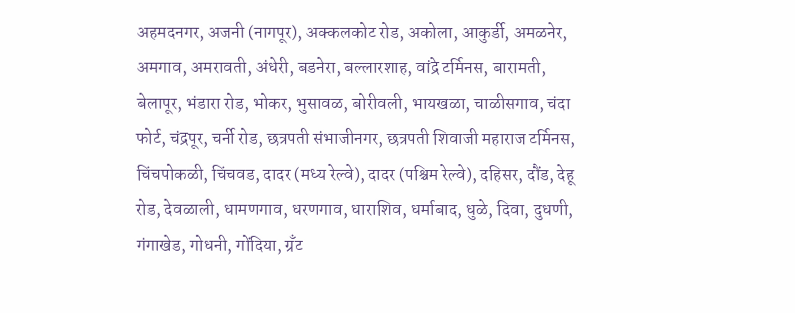अहमदनगर, अजनी (नागपूर), अक्कलकोट रोड, अकोला, आकुर्डी, अमळनेर, अमगाव, अमरावती, अंधेरी, बडनेरा, बल्लारशाह, वांद्रे टर्मिनस, बारामती, बेलापूर, भंडारा रोड, भोकर, भुसावळ, बोरीवली, भायखळा, चाळीसगाव, चंदा फोर्ट, चंद्रपूर, चर्नी रोड, छत्रपती संभाजीनगर, छत्रपती शिवाजी महाराज टर्मिनस, चिंचपोकळी, चिंचवड, दादर (मध्य रेल्वे), दादर (पश्चिम रेल्वे), दहिसर, दौंड, देहू रोड, देवळाली, धामणगाव, धरणगाव, धाराशिव, धर्माबाद, धुळे, दिवा, दुधणी, गंगाखेड, गोधनी, गोंदिया, ग्रँट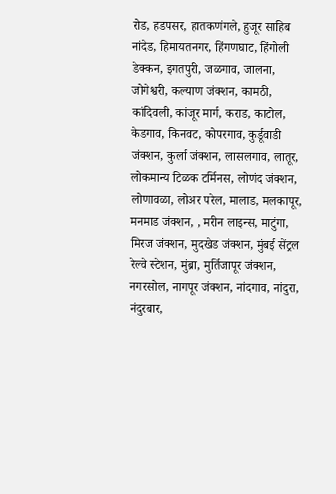रोड, हडपसर, हातकणंगले, हुजूर साहिब नांदेड, हिमायतनगर, हिंगणघाट, हिंगोली डेक्कन, इगतपुरी, जळगाव, जालना, जोगेश्वरी, कल्याण जंक्शन, कामठी, कांदिवली, कांजूर मार्ग, कराड, काटोल, केडगाव, किनवट, कोपरगाव, कुर्डूवाडी जंक्शन, कुर्ला जंक्शन, लासलगाव, लातूर, लोकमान्य टिळक टर्मिनस, लोणंद जंक्शन, लोणावळा, लोअर परेल, मालाड, मलकापूर, मनमाड जंक्शन, , मरीन लाइन्स, माटुंगा, मिरज जंक्शन, मुदखेड जंक्शन, मुंबई सेंट्रल रेल्वे स्टेशन, मुंब्रा, मुर्तिजापूर जंक्शन, नगरसोल, नागपूर जंक्शन, नांदगाव, नांदुरा, नंदुरबार,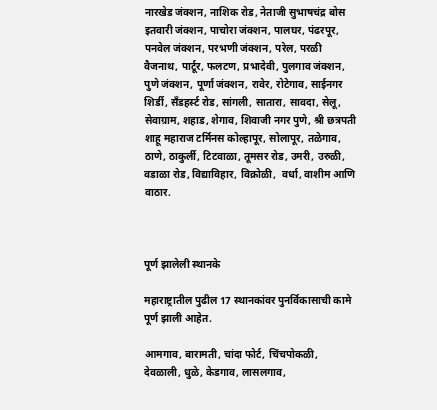नारखेड जंक्शन, नाशिक रोड, नेताजी सुभाषचंद्र बोस इतवारी जंक्शन, पाचोरा जंक्शन, पालघर, पंढरपूर, पनवेल जंक्शन, परभणी जंक्शन, परेल, परळी वैजनाथ, पार्टूर, फलटण, प्रभादेवी, पुलगाव जंक्शन, पुणे जंक्शन, पूर्णा जंक्शन, रावेर, रोटेगाव, साईनगर शिर्डी, सँडहर्स्ट रोड, सांगली, सातारा, सावदा, सेलू, सेवाग्राम, शहाड, शेगाव, शिवाजी नगर पुणे, श्री छत्रपती शाहू महाराज टर्मिनस कोल्हापूर, सोलापूर, तळेगाव, ठाणे, ठाकुर्ली, टिटवाळा, तूमसर रोड, उमरी, उरुळी, वडाळा रोड, विद्याविहार, विक्रोळी,  वर्धा, वाशीम आणि वाठार.



पूर्ण झालेली स्थानके

महाराष्ट्रातील पुढील 17 स्थानकांवर पुनर्विकासाची कामे पूर्ण झाली आहेत.

आमगाव, बारामती, चांदा फोर्ट, चिंचपोकळी, देवळाली, धुळे, केडगाव, लासलगाव,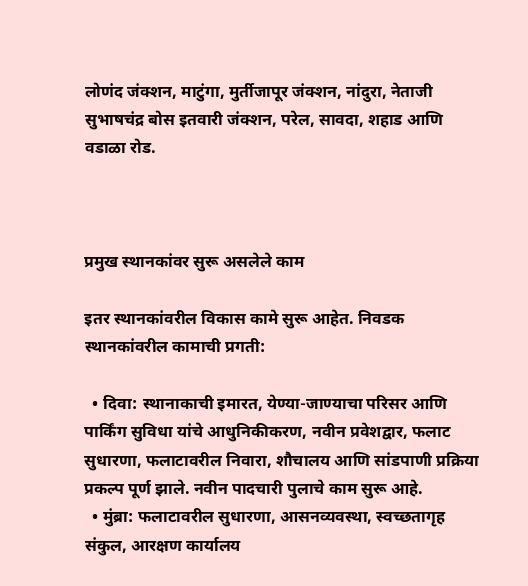लोणंद जंक्शन, माटुंगा, मुर्तीजापूर जंक्शन, नांदुरा, नेताजी सुभाषचंद्र बोस इतवारी जंक्शन, परेल, सावदा, शहाड आणि वडाळा रोड.



प्रमुख स्थानकांवर सुरू असलेले काम

इतर स्थानकांवरील विकास कामे सुरू आहेत. निवडक स्थानकांवरील कामाची प्रगती:

  • दिवा: स्थानाकाची इमारत, येण्या-जाण्याचा परिसर आणि पार्किंग सुविधा यांचे आधुनिकीकरण, नवीन प्रवेशद्वार, फलाट सुधारणा, फलाटावरील निवारा, शौचालय आणि सांडपाणी प्रक्रिया प्रकल्प पूर्ण झाले. नवीन पादचारी पुलाचे काम सुरू आहे.
  • मुंब्रा: फलाटावरील सुधारणा, आसनव्यवस्था, स्वच्छतागृह संकुल, आरक्षण कार्यालय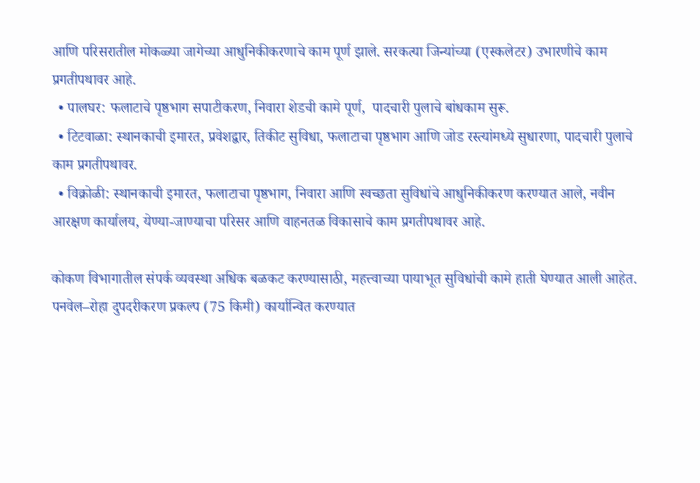आणि परिसरातील मोकळ्या जागेच्या आधुनिकीकरणाचे काम पूर्ण झाले. सरकत्या जिन्यांच्या (एस्कलेटर) उभारणीचे काम प्रगतीपथावर आहे.
  • पालघर: फलाटाचे पृष्ठभाग सपाटीकरण, निवारा शेडची कामे पूर्ण,  पादचारी पुलाचे बांधकाम सुरू.
  • टिटवाळा: स्थानकाची इमारत, प्रवेशद्वार, तिकीट सुविधा, फलाटाचा पृष्ठभाग आणि जोड रस्त्यांमध्ये सुधारणा, पादचारी पुलाचे काम प्रगतीपथावर.
  • विक्रोळी: स्थानकाची इमारत, फलाटाचा पृष्ठभाग, निवारा आणि स्वच्छता सुविधांचे आधुनिकीकरण करण्यात आले, नवीन आरक्षण कार्यालय, येण्या-जाण्याचा परिसर आणि वाहनतळ विकासाचे काम प्रगतीपथावर आहे.

कोकण विभागातील संपर्क व्यवस्था अधिक बळकट करण्यासाठी, महत्त्वाच्या पायाभूत सुविधांची कामे हाती घेण्यात आली आहेत. पनवेल–रोहा दुपदरीकरण प्रकल्प (75 किमी) कार्यान्वित करण्यात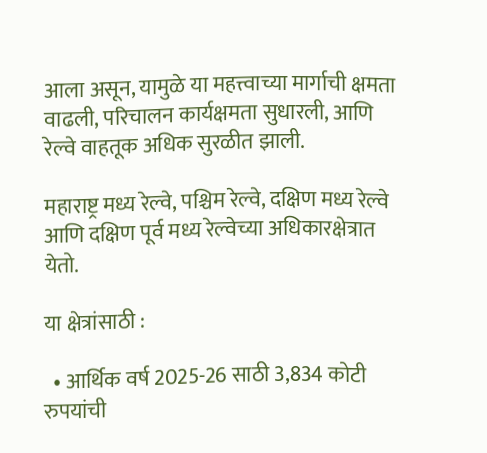आला असून, यामुळे या महत्त्वाच्या मार्गाची क्षमता वाढली, परिचालन कार्यक्षमता सुधारली, आणि रेल्वे वाहतूक अधिक सुरळीत झाली.

महाराष्ट्र मध्य रेल्वे, पश्चिम रेल्वे, दक्षिण मध्य रेल्वे आणि दक्षिण पूर्व मध्य रेल्वेच्या अधिकारक्षेत्रात येतो.

या क्षेत्रांसाठी :

  • आर्थिक वर्ष 2025-26 साठी 3,834 कोटी रुपयांची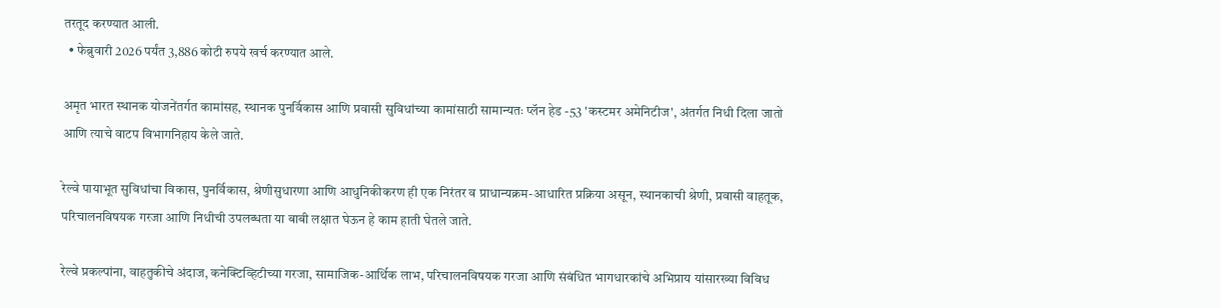तरतूद करण्यात आली.
  • फेब्रुवारी 2026 पर्यंत 3,886 कोटी रुपये खर्च करण्यात आले.

अमृत भारत स्थानक योजनेंतर्गत कामांसह, स्थानक पुनर्विकास आणि प्रवासी सुविधांच्या कामांसाठी सामान्यतः प्लॅन हेड -53 'कस्टमर अमेनिटीज', अंतर्गत निधी दिला जातो आणि त्याचे वाटप विभागनिहाय केले जाते.

रेल्वे पायाभूत सुविधांचा विकास, पुनर्विकास, श्रेणीसुधारणा आणि आधुनिकीकरण ही एक निरंतर व प्राधान्यक्रम-आधारित प्रक्रिया असून, स्थानकाची श्रेणी, प्रवासी वाहतूक, परिचालनविषयक गरजा आणि निधीची उपलब्धता या बाबी लक्षात घेऊन हे काम हाती घेतले जाते.

रेल्वे प्रकल्पांना, वाहतुकीचे अंदाज, कनेक्टिव्हिटीच्या गरजा, सामाजिक-आर्थिक लाभ, परिचालनविषयक गरजा आणि संबंधित भागधारकांचे अभिप्राय यांसारख्या विविध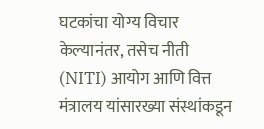घटकांचा योग्य विचार केल्यानंतर, तसेच नीती (NITI) आयोग आणि वित्त मंत्रालय यांसारख्या संस्थांकडून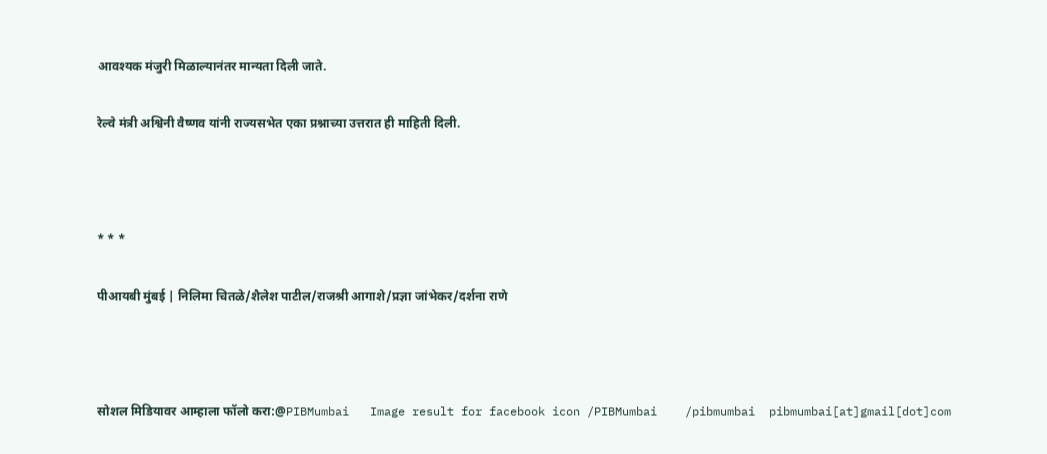आवश्यक मंजुरी मिळाल्यानंतर मान्यता दिली जाते.

रेल्वे मंत्री अश्विनी वैष्णव यांनी राज्यसभेत एका प्रश्नाच्या उत्तरात ही माहिती दिली.



* * *

पीआयबी मुंबई | निलिमा चितळे/शैलेश पाटील/राजश्री आगाशे/प्रज्ञा जांभेकर/दर्शना राणे



सोशल मिडियावर आम्हाला फॉलो करा:@PIBMumbai   Image result for facebook icon /PIBMumbai    /pibmumbai  pibmumbai[at]gmail[dot]com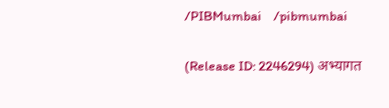/PIBMumbai    /pibmumbai


(Release ID: 2246294) अभ्यागत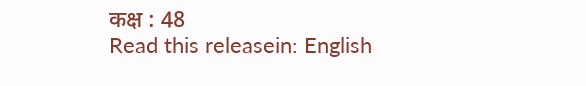कक्ष : 48
Read this releasein: English